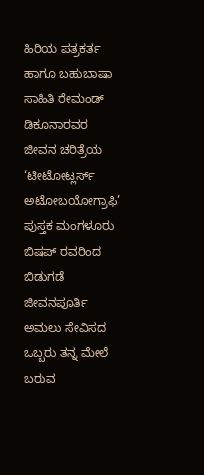ಹಿರಿಯ ಪತ್ರಕರ್ತ ಹಾಗೂ ಬಹುಬಾಷಾ ಸಾಹಿತಿ ರೇಮಂಡ್ ಡಿಕೂನಾರವರ ಜೀವನ ಚರಿತ್ರೆಯ ‘ಟೀಟೋಟ್ಲರ್ಸ್ ಅಟೋಬಯೋಗ್ರಾಫಿ’ ಪುಸ್ತಕ ಮಂಗಳೂರು ಬಿಷಪ್ ರವರಿಂದ ಬಿಡುಗಡೆ
ಜೀವನಪೂರ್ತಿ ಅಮಲು ಸೇವಿಸದ ಒಬ್ಬರು ತನ್ನ ಮೇಲೆ ಬರುವ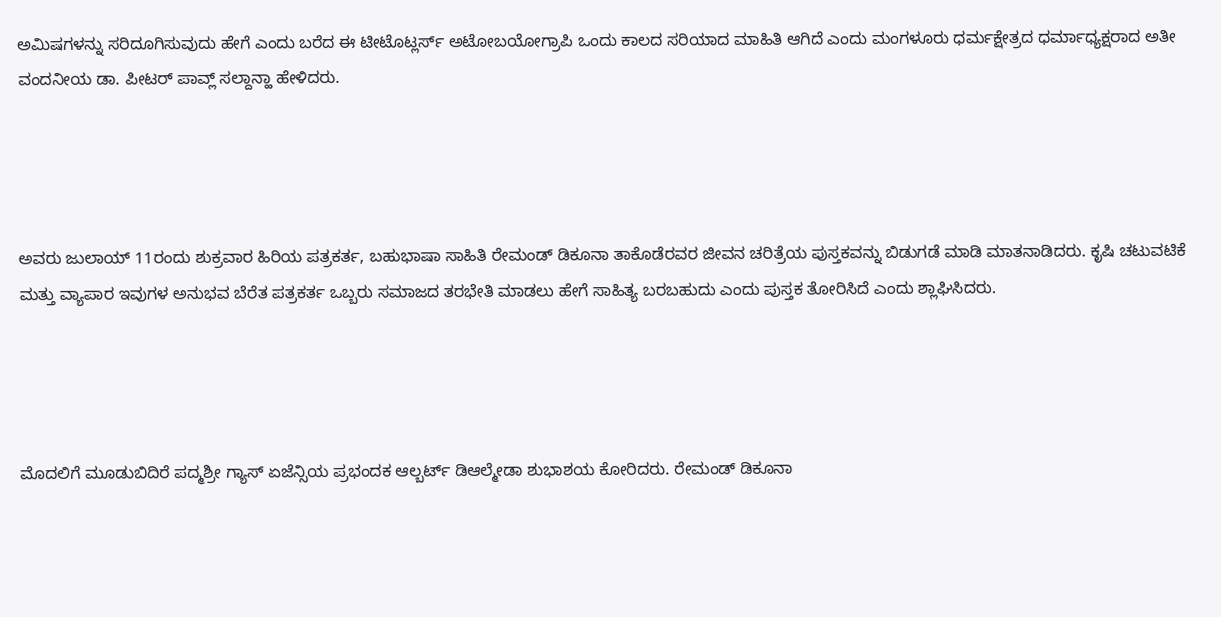ಅಮಿಷಗಳನ್ನು ಸರಿದೂಗಿಸುವುದು ಹೇಗೆ ಎಂದು ಬರೆದ ಈ ಟೀಟೊಟ್ಲರ್ಸ್ ಅಟೋಬಯೋಗ್ರಾಪಿ ಒಂದು ಕಾಲದ ಸರಿಯಾದ ಮಾಹಿತಿ ಆಗಿದೆ ಎಂದು ಮಂಗಳೂರು ಧರ್ಮಕ್ಷೇತ್ರದ ಧರ್ಮಾಧ್ಯಕ್ಷರಾದ ಅತೀ ವಂದನೀಯ ಡಾ. ಪೀಟರ್ ಪಾವ್ಲ್ ಸಲ್ದಾನ್ಹಾ ಹೇಳಿದರು.




ಅವರು ಜುಲಾಯ್ 11ರಂದು ಶುಕ್ರವಾರ ಹಿರಿಯ ಪತ್ರಕರ್ತ, ಬಹುಭಾಷಾ ಸಾಹಿತಿ ರೇಮಂಡ್ ಡಿಕೂನಾ ತಾಕೊಡೆರವರ ಜೀವನ ಚರಿತ್ರೆಯ ಪುಸ್ತಕವನ್ನು ಬಿಡುಗಡೆ ಮಾಡಿ ಮಾತನಾಡಿದರು. ಕೃಷಿ ಚಟುವಟಿಕೆ ಮತ್ತು ವ್ಯಾಪಾರ ಇವುಗಳ ಅನುಭವ ಬೆರೆತ ಪತ್ರಕರ್ತ ಒಬ್ಬರು ಸಮಾಜದ ತರಭೇತಿ ಮಾಡಲು ಹೇಗೆ ಸಾಹಿತ್ಯ ಬರಬಹುದು ಎಂದು ಪುಸ್ತಕ ತೋರಿಸಿದೆ ಎಂದು ಶ್ಲಾಘಿಸಿದರು.




ಮೊದಲಿಗೆ ಮೂಡುಬಿದಿರೆ ಪದ್ಮಶ್ರೀ ಗ್ಯಾಸ್ ಏಜೆನ್ಸಿಯ ಪ್ರಭಂದಕ ಆಲ್ಬರ್ಟ್ ಡಿಆಲ್ಮೇಡಾ ಶುಭಾಶಯ ಕೋರಿದರು. ರೇಮಂಡ್ ಡಿಕೂನಾ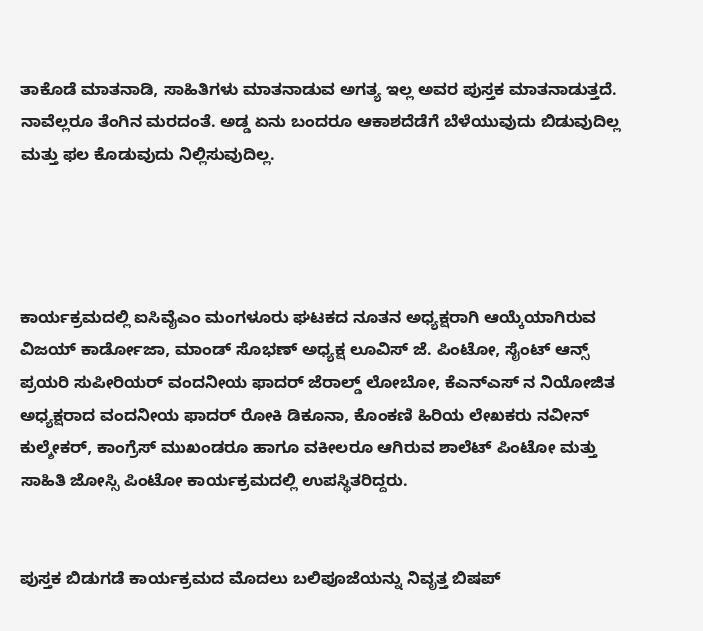ತಾಕೊಡೆ ಮಾತನಾಡಿ, ಸಾಹಿತಿಗಳು ಮಾತನಾಡುವ ಅಗತ್ಯ ಇಲ್ಲ ಅವರ ಪುಸ್ತಕ ಮಾತನಾಡುತ್ತದೆ. ನಾವೆಲ್ಲರೂ ತೆಂಗಿನ ಮರದಂತೆ. ಅಡ್ಡ ಏನು ಬಂದರೂ ಆಕಾಶದೆಡೆಗೆ ಬೆಳೆಯುವುದು ಬಿಡುವುದಿಲ್ಲ ಮತ್ತು ಫಲ ಕೊಡುವುದು ನಿಲ್ಲಿಸುವುದಿಲ್ಲ.




ಕಾರ್ಯಕ್ರಮದಲ್ಲಿ ಐಸಿವೈಎಂ ಮಂಗಳೂರು ಘಟಕದ ನೂತನ ಅಧ್ಯಕ್ಷರಾಗಿ ಆಯ್ಕೆಯಾಗಿರುವ ವಿಜಯ್ ಕಾರ್ಡೋಜಾ, ಮಾಂಡ್ ಸೊಭಣ್ ಅಧ್ಯಕ್ಷ ಲೂವಿಸ್ ಜೆ. ಪಿಂಟೋ, ಸೈಂಟ್ ಆನ್ಸ್ ಪ್ರಯರಿ ಸುಪೀರಿಯರ್ ವಂದನೀಯ ಫಾದರ್ ಜೆರಾಲ್ಡ್ ಲೋಬೋ, ಕೆಎನ್ಎಸ್ ನ ನಿಯೋಜಿತ ಅಧ್ಯಕ್ಷರಾದ ವಂದನೀಯ ಫಾದರ್ ರೋಕಿ ಡಿಕೂನಾ, ಕೊಂಕಣಿ ಹಿರಿಯ ಲೇಖಕರು ನವೀನ್ ಕುಲ್ಶೇಕರ್, ಕಾಂಗ್ರೆಸ್ ಮುಖಂಡರೂ ಹಾಗೂ ವಕೀಲರೂ ಆಗಿರುವ ಶಾಲೆಟ್ ಪಿಂಟೋ ಮತ್ತು ಸಾಹಿತಿ ಜೋಸ್ಸಿ ಪಿಂಟೋ ಕಾರ್ಯಕ್ರಮದಲ್ಲಿ ಉಪಸ್ಥಿತರಿದ್ದರು.


ಪುಸ್ತಕ ಬಿಡುಗಡೆ ಕಾರ್ಯಕ್ರಮದ ಮೊದಲು ಬಲಿಪೂಜೆಯನ್ನು ನಿವೃತ್ತ ಬಿಷಪ್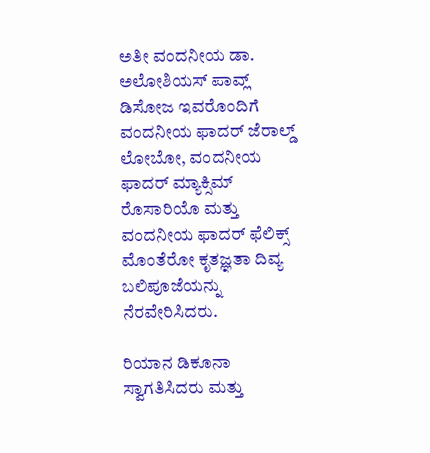ಅತೀ ವಂದನೀಯ ಡಾ. ಅಲೋಶಿಯಸ್ ಪಾವ್ಲ್ ಡಿಸೋಜ ಇವರೊಂದಿಗೆ ವಂದನೀಯ ಫಾದರ್ ಜೆರಾಲ್ಡ್ ಲೋಬೋ, ವಂದನೀಯ ಫಾದರ್ ಮ್ಯಾಕ್ಸಿಮ್ ರೊಸಾರಿಯೊ ಮತ್ತು ವಂದನೀಯ ಫಾದರ್ ಫೆಲಿಕ್ಸ್ ಮೊಂತೆರೋ ಕೃತಜ್ಞತಾ ದಿವ್ಯ ಬಲಿಪೂಜೆಯನ್ನು ನೆರವೇರಿಸಿದರು.

ರಿಯಾನ ಡಿಕೂನಾ ಸ್ವಾಗತಿಸಿದರು ಮತ್ತು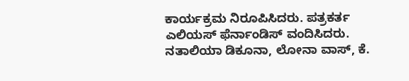ಕಾರ್ಯಕ್ರಮ ನಿರೂಪಿಸಿದರು. ಪತ್ರಕರ್ತ ಎಲಿಯಸ್ ಫೆರ್ನಾಂಡಿಸ್ ವಂದಿಸಿದರು. ನತಾಲಿಯಾ ಡಿಕೂನಾ, ಲೋನಾ ವಾಸ್, ಕೆ.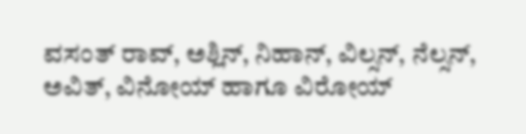ವಸಂತ್ ರಾವ್, ಅಶ್ಲಿನ್, ನಿಹಾನ್, ವಿಲ್ಸನ್, ನೆಲ್ಸನ್, ಅವಿತ್, ವಿನೋಯ್ ಹಾಗೂ ವಿರೋಯ್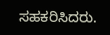ಸಹಕರಿಸಿದರು.